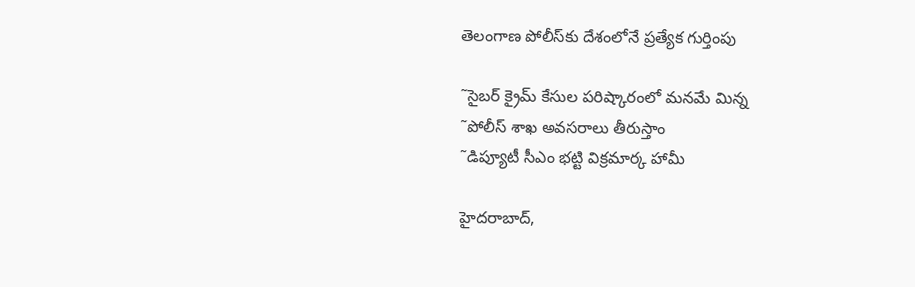తెలంగాణ పోలీస్‌కు దేశంలోనే ప్రత్యేక గుర్తింపు

˜సైబర్‌ క్రైమ్‌ కేసుల పరిష్కారంలో మనమే మిన్న
˜పోలీస్‌ శాఖ అవసరాలు తీరుస్తాం
˜డిప్యూటీ సీఎం భట్టి విక్రమార్క హామీ

హైదరాబాద్‌,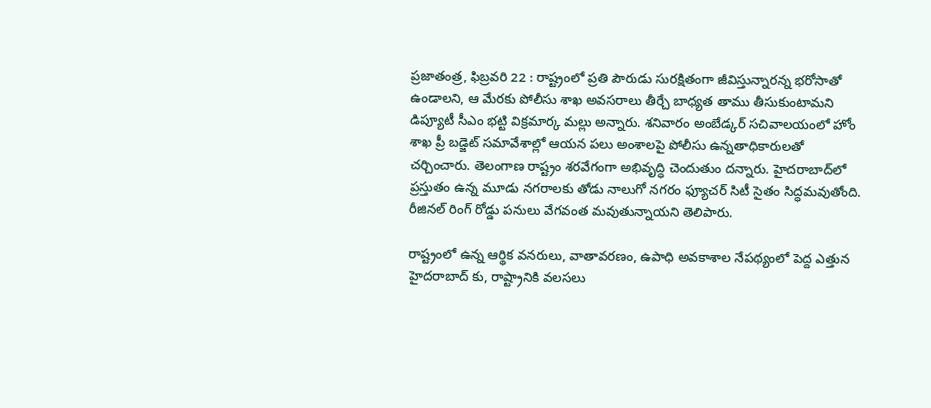ప్రజాతంత్ర, ఫిబ్రవరి 22 : రాష్ట్రంలో ప్రతి పౌరుడు సురక్షితంగా జీవిస్తున్నారన్న భరోసాతో ఉండాలని, ఆ మేరకు పోలీసు శాఖ అవసరాలు తీర్చే బాధ్యత తాము తీసుకుంటామని డిప్యూటీ సీఎం భట్టి విక్రమార్క మల్లు అన్నారు. శనివారం అంబేడ్కర్‌ సచివాలయంలో హోం శాఖ ప్రీ బడ్జెట్‌ సమావేశాల్లో ఆయన పలు అంశాలపై పోలీసు ఉన్నతాధికారులతో చర్చించారు. తెలంగాణ రాష్ట్రం శరవేగంగా అభివృద్ధి చెందుతుం దన్నారు. హైదరాబాద్‌లో ప్రస్తుతం ఉన్న మూడు నగరాలకు తోడు నాలుగో నగరం ఫ్యూచర్‌ సిటీ సైతం సిద్ధమవుతోంది. రీజినల్‌ రింగ్‌ రోడ్డు పనులు వేగవంత మవుతున్నాయని తెలిపారు.

రాష్ట్రంలో ఉన్న ఆర్థిక వనరులు, వాతావరణం, ఉపాధి అవకాశాల నేపథ్యంలో పెద్ద ఎత్తున హైదరాబాద్‌ కు, రాష్ట్రానికి వలసలు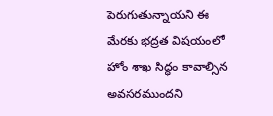పెరుగుతున్నాయని ఈ మేరకు భద్రత విషయంలో హోం శాఖ సిద్ధం కావాల్సిన అవసరముందని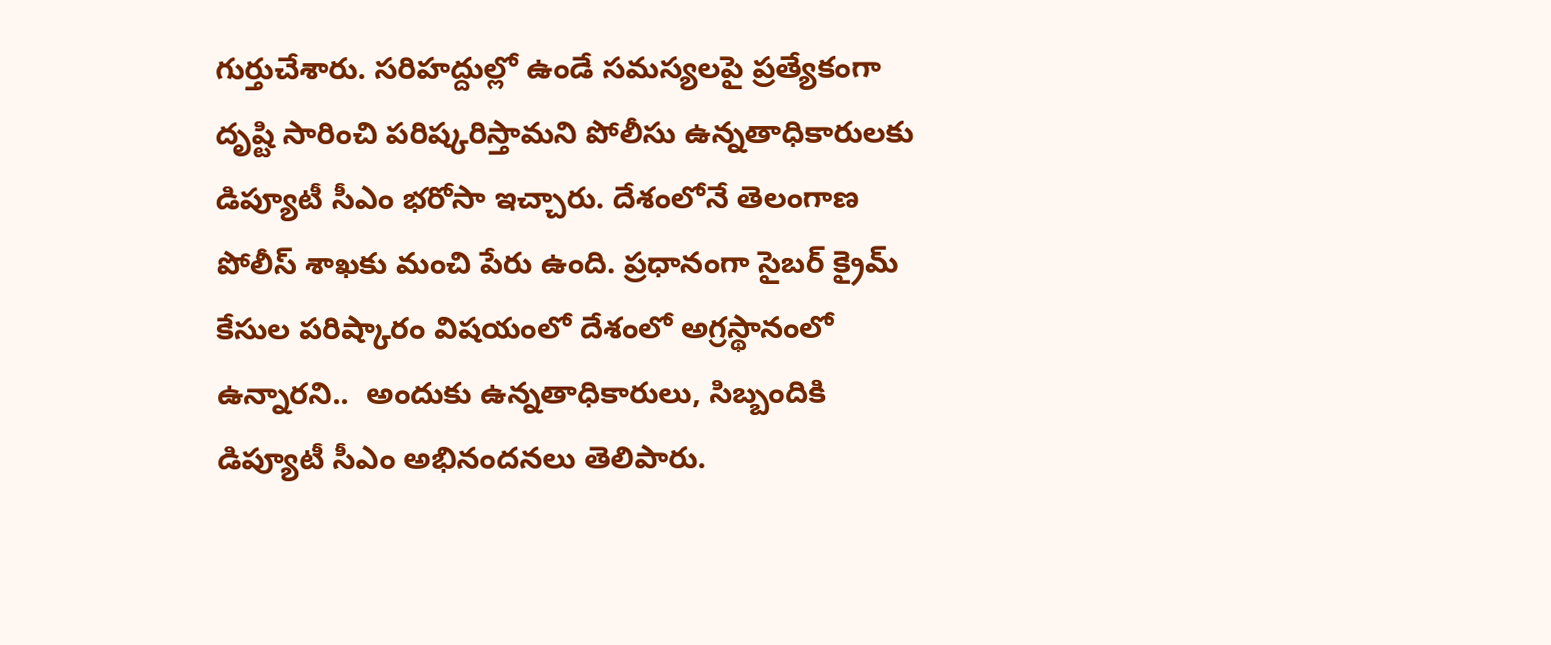గుర్తుచేశారు. సరిహద్దుల్లో ఉండే సమస్యలపై ప్రత్యేకంగా దృష్టి సారించి పరిష్కరిస్తామని పోలీసు ఉన్నతాధికారులకు డిప్యూటీ సీఎం భరోసా ఇచ్చారు. దేశంలోనే తెలంగాణ పోలీస్‌ శాఖకు మంచి పేరు ఉంది. ప్రధానంగా సైబర్‌ క్రైమ్‌ కేసుల పరిష్కారం విషయంలో దేశంలో అగ్రస్థానంలో ఉన్నారని..  అందుకు ఉన్నతాధికారులు, సిబ్బందికి డిప్యూటీ సీఎం అభినందనలు తెలిపారు.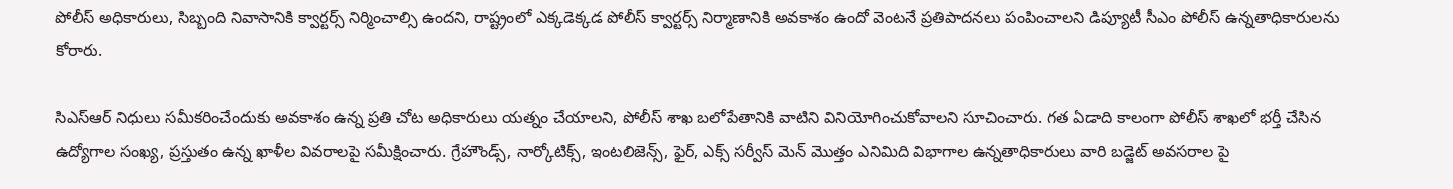పోలీస్‌ అధికారులు, సిబ్బంది నివాసానికి క్వార్టర్స్‌ నిర్మించాల్సి ఉందని, రాష్ట్రంలో ఎక్కడెక్కడ పోలీస్‌ క్వార్టర్స్‌ నిర్మాణానికి అవకాశం ఉందో వెంటనే ప్రతిపాదనలు పంపించాలని డిప్యూటీ సీఎం పోలీస్‌ ఉన్నతాధికారులను కోరారు.

సిఎస్‌ఆర్‌ నిధులు సమీకరించేందుకు అవకాశం ఉన్న ప్రతి చోట అధికారులు యత్నం చేయాలని, పోలీస్‌ శాఖ బలోపేతానికి వాటిని వినియోగించుకోవాలని సూచించారు. గత ఏడాది కాలంగా పోలీస్‌ శాఖలో భర్తీ చేసిన ఉద్యోగాల సంఖ్య, ప్రస్తుతం ఉన్న ఖాళీల వివరాలపై సమీక్షించారు. గ్రేహౌండ్స్‌, నార్కోటిక్స్‌, ఇంటలిజెన్స్‌, ఫైర్‌, ఎక్స్‌ సర్వీస్‌ మెన్‌ మొత్తం ఎనిమిది విభాగాల ఉన్నతాధికారులు వారి బడ్జెట్‌ అవసరాల పై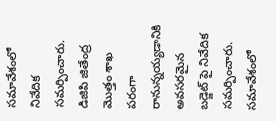సమావేశంలో నివేదిక సమర్పించారు. డిజిపి జితేంద్ర మొత్తం శాఖ పరంగా రానున్నయ్యడానికి అవసరమైన బడ్జెట్‌ పై నివేదిక సమర్పించారు. సమావేశంలో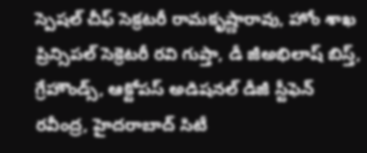స్పెషల్‌ చీఫ్‌ సెక్రటరీ రామకృష్ణారావు, హోం శాఖ ప్రిన్సిపల్‌ సెక్రెటరీ రవి గుప్తా, డీ జీఅభిలాష్‌ బిస్త్‌, గ్రేహౌండ్స్‌, ఆక్టోపస్‌ అడిషనల్‌ డీజీ స్టీఫెన్‌ రవీంద్ర, హైదరాబాద్‌ సిటీ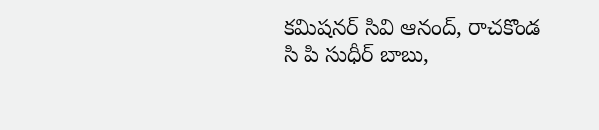కమిషనర్‌ సివి ఆనంద్‌, రాచకొండ సి పి సుధీర్‌ బాబు,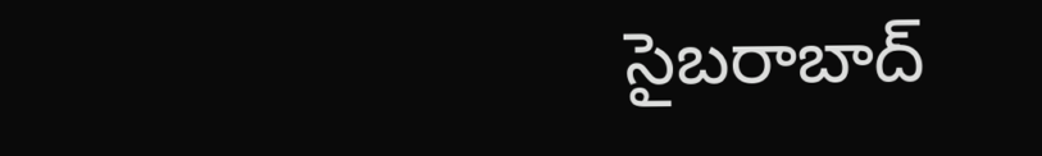సైబరాబాద్‌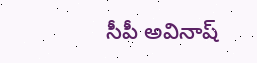సీపీ అవినాష్‌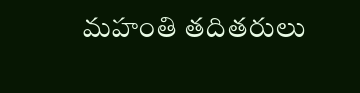మహంతి తదితరులు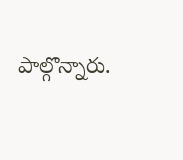పాల్గొన్నారు.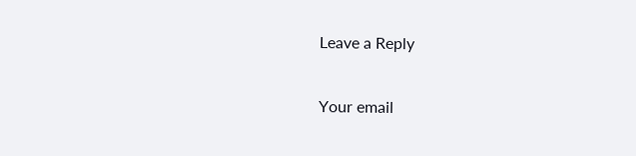Leave a Reply

Your email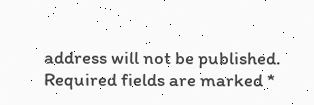address will not be published. Required fields are marked *